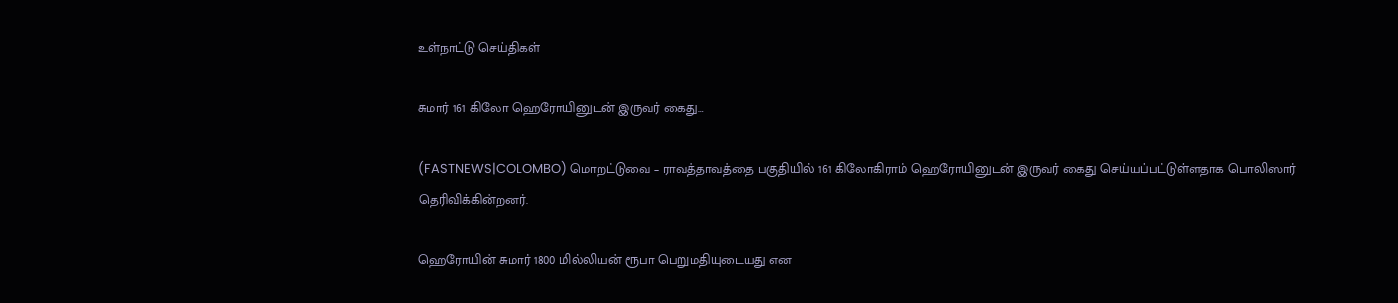உள்நாட்டு செய்திகள்

சுமார் 161 கிலோ ஹெரோயினுடன் இருவர் கைது…

(FASTNEWS|COLOMBO) மொறட்டுவை – ராவத்தாவத்தை பகுதியில் 161 கிலோகிராம் ஹெரோயினுடன் இருவர் கைது செய்யப்பட்டுள்ளதாக பொலிஸார் தெரிவிக்கின்றனர்.

ஹெரோயின் சுமார் 1800 மில்லியன் ரூபா பெறுமதியுடையது என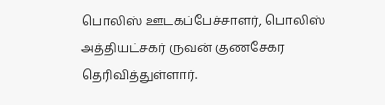பொலிஸ் ஊடகப்பேச்சாளர், பொலிஸ் அத்தியட்சகர் ருவன் குணசேகர தெரிவித்துள்ளார்.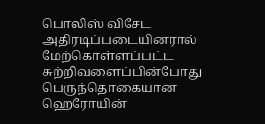பொலிஸ் விசேட அதிரடிப்படையினரால் மேற்கொள்ளப்பட்ட சுற்றிவளைப்பின்போது பெருந்தொகையான ஹெரோயின்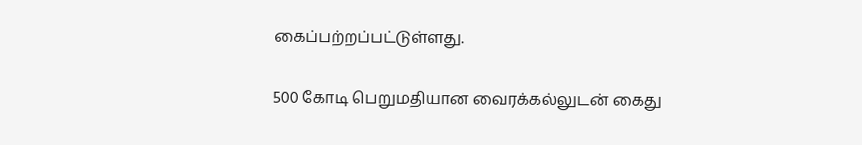கைப்பற்றப்பட்டுள்ளது.

500 கோடி பெறுமதியான வைரக்கல்லுடன் கைது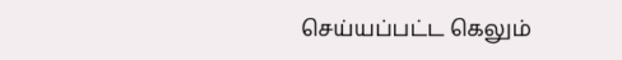செய்யப்பட்ட கெலும்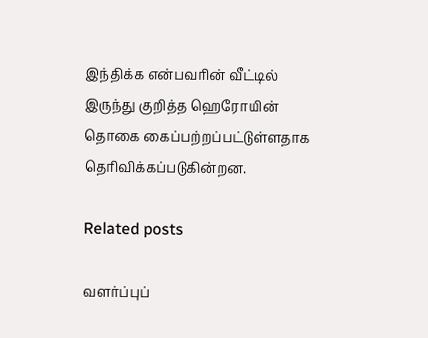இந்திக்க என்பவரின் வீட்டில் இருந்து குறித்த ஹெரோயின் தொகை கைப்பற்றப்பட்டுள்ளதாக தெரிவிக்கப்படுகின்றன.

Related posts

வளர்ப்புப்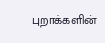புறாக்களின்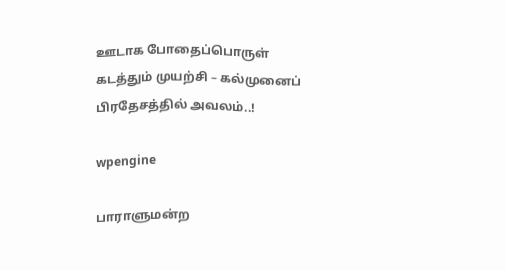ஊடாக போதைப்பொருள் கடத்தும் முயற்சி – கல்முனைப் பிரதேசத்தில் அவலம்..!

wpengine

பாராளுமன்ற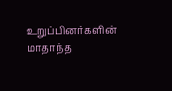உறுப்பினர்களின் மாதாந்த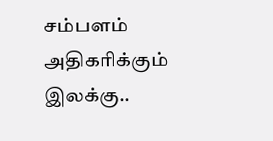சம்பளம் அதிகரிக்கும் இலக்கு..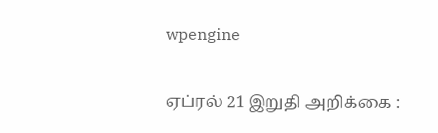wpengine

ஏப்ரல் 21 இறுதி அறிக்கை :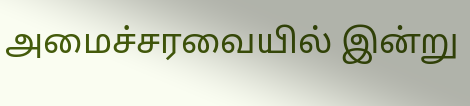அமைச்சரவையில் இன்று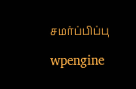சமர்ப்பிப்பு

wpengine